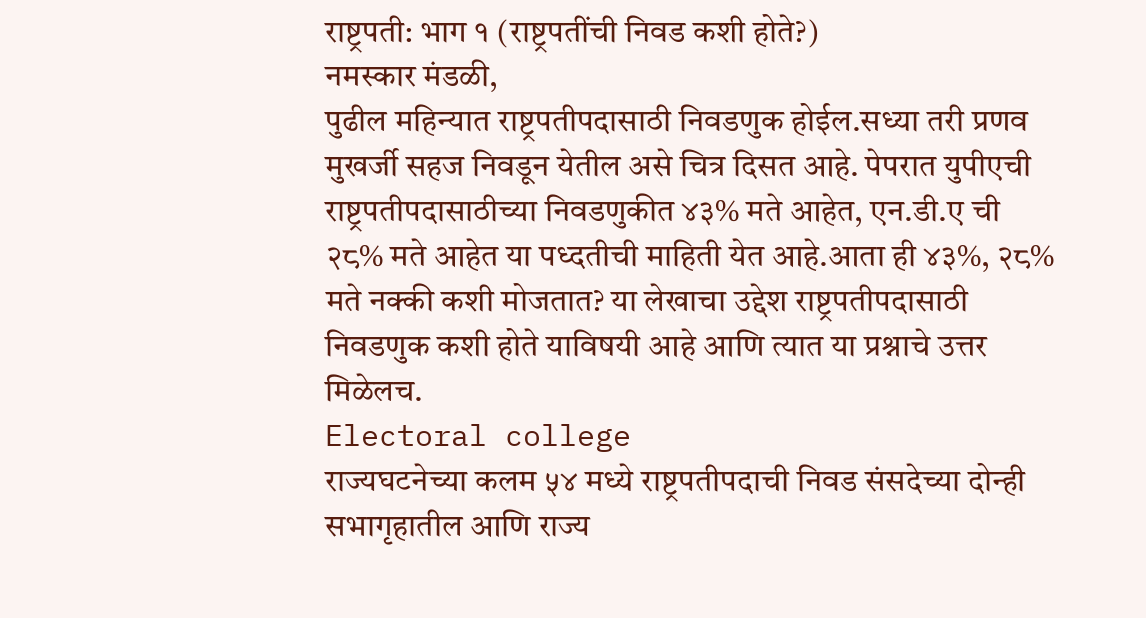राष्ट्रपती: भाग १ (राष्ट्रपतींची निवड कशी होते?)
नमस्कार मंडळी,
पुढील महिन्यात राष्ट्रपतीपदासाठी निवडणुक होईल.सध्या तरी प्रणव मुखर्जी सहज निवडून येतील असे चित्र दिसत आहे. पेपरात युपीएची राष्ट्रपतीपदासाठीच्या निवडणुकीत ४३% मते आहेत, एन.डी.ए ची २८% मते आहेत या पध्दतीची माहिती येत आहे.आता ही ४३%, २८% मते नक्की कशी मोजतात? या लेखाचा उद्देश राष्ट्रपतीपदासाठी निवडणुक कशी होते याविषयी आहे आणि त्यात या प्रश्नाचे उत्तर मिळेलच.
Electoral college
राज्यघटनेच्या कलम ५४ मध्ये राष्ट्रपतीपदाची निवड संसदेच्या दोन्ही सभागृहातील आणि राज्य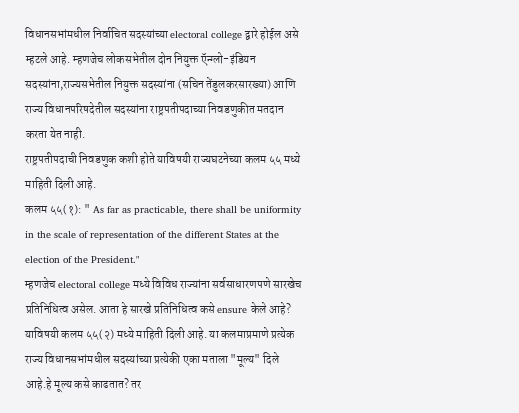विधानसभांमधील निर्वाचित सदस्यांच्या electoral college द्वारे होईल असे म्हटले आहे. म्हणजेच लोकसभेतील दोन नियुक्त ऍन्ग्लो-इंडियन सदस्यांना,राज्यसभेतील नियुक्त सदस्यांना (सचिन तेंडुलकरसारख्या) आणि राज्य विधानपरिषदेतील सदस्यांना राष्ट्रपतीपदाच्या निवडणुकीत मतदान करता येत नाही.
राष्ट्रपतीपदाची निवडणुक कशी होते याविषयी राज्यघटनेच्या कलम ५५ मध्ये माहिती दिली आहे.
कलम ५५(१): " As far as practicable, there shall be uniformity in the scale of representation of the different States at the election of the President."
म्हणजेच electoral college मध्ये विविध राज्यांना सर्वसाधारणपणे सारखेच प्रतिनिधित्व असेल. आता हे सारखे प्रतिनिधित्व कसे ensure केले आहे? याविषयी कलम ५५(२) मध्ये माहिती दिली आहे. या कलमाप्रमाणे प्रत्येक राज्य विधानसभांमधील सदस्यांच्या प्रत्येकी एका मताला "मूल्य" दिले आहे.हे मूल्य कसे काढतात? तर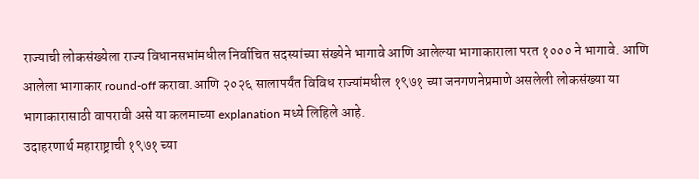राज्याची लोकसंख्येला राज्य विधानसभांमधील निर्वाचित सदस्यांच्या संख्येने भागावे आणि आलेल्या भागाकाराला परत १००० ने भागावे. आणि आलेला भागाकार round-off करावा.आणि २०२६ सालापर्यंत विविध राज्यांमधील १९७१ च्या जनगणनेप्रमाणे असलेली लोकसंख्या या भागाकारासाठी वापरावी असे या कलमाच्या explanation मध्ये लिहिले आहे.
उदाहरणार्थ महाराष्ट्राची १९७१ च्या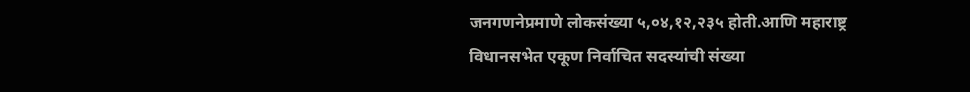जनगणनेप्रमाणे लोकसंख्या ५,०४,१२,२३५ होती.आणि महाराष्ट्र विधानसभेत एकूण निर्वाचित सदस्यांची संख्या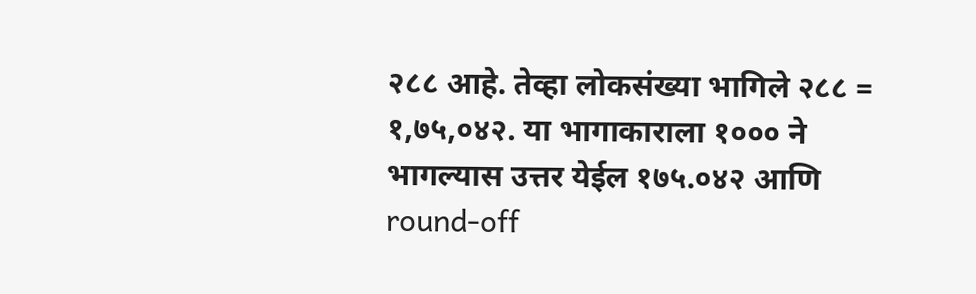२८८ आहे. तेव्हा लोकसंख्या भागिले २८८ = १,७५,०४२. या भागाकाराला १००० ने भागल्यास उत्तर येईल १७५.०४२ आणि round-off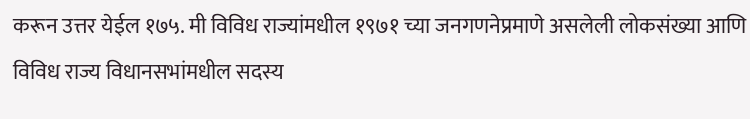करून उत्तर येईल १७५. मी विविध राज्यांमधील १९७१ च्या जनगणनेप्रमाणे असलेली लोकसंख्या आणि विविध राज्य विधानसभांमधील सदस्य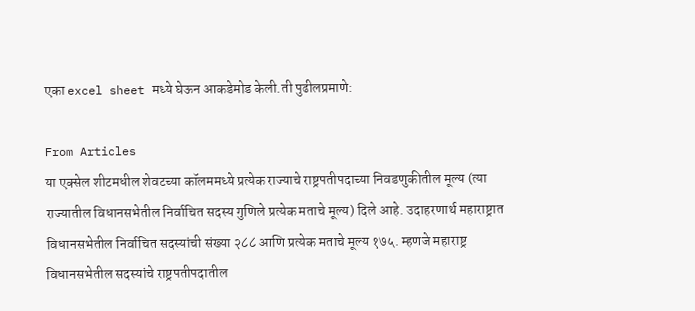एका excel sheet मध्ये घेऊन आकडेमोड केली.ती पुढीलप्रमाणे:

From Articles
या एक्सेल शीटमधील शेवटच्या कॉलममध्ये प्रत्येक राज्याचे राष्ट्रपतीपदाच्या निवडणुकीतील मूल्य (त्या राज्यातील विधानसभेतील निर्वाचित सदस्य गुणिले प्रत्येक मताचे मूल्य) दिले आहे. उदाहरणार्थ महाराष्ट्रात विधानसभेतील निर्वाचित सदस्यांची संख्या २८८ आणि प्रत्येक मताचे मूल्य १७५. म्हणजे महाराष्ट्र विधानसभेतील सदस्यांचे राष्ट्रपतीपदातील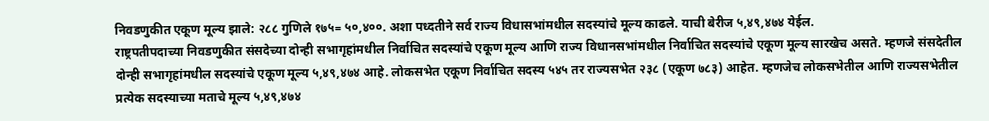निवडणुकीत एकूण मूल्य झाले: २८८ गुणिले १७५= ५०,४००. अशा पध्दतीने सर्व राज्य विधासभांमधील सदस्यांचे मूल्य काढले. याची बेरीज ५,४९,४७४ येईल.
राष्ट्रपतीपदाच्या निवडणुकीत संसदेच्या दोन्ही सभागृहांमधील निर्वाचित सदस्यांचे एकूण मूल्य आणि राज्य विधानसभांमधील निर्वाचित सदस्यांचे एकूण मूल्य सारखेच असते. म्हणजे संसदेतील दोन्ही सभागृहांमधील सदस्यांचे एकूण मूल्य ५,४९,४७४ आहे. लोकसभेत एकूण निर्वाचित सदस्य ५४५ तर राज्यसभेत २३८ (एकूण ७८३) आहेत. म्हणजेच लोकसभेतील आणि राज्यसभेतील प्रत्येक सदस्याच्या मताचे मूल्य ५,४९,४७४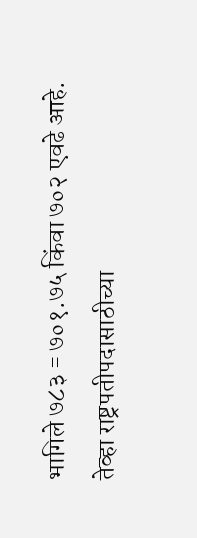भागिले ७८३ = ७०१.७५ किंवा ७०२ एवढे आहे.
तेव्हा राष्ट्रपतीपदासाठीच्या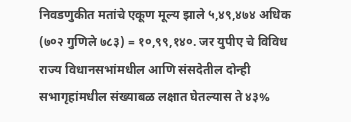निवडणुकीत मतांचे एकूण मूल्य झाले ५,४९,४७४ अधिक (७०२ गुणिले ७८३) = १०,९९,१४०. जर युपीए चे विविध राज्य विधानसभांमधील आणि संसदेतील दोन्ही सभागृहांमधील संख्याबळ लक्षात घेतल्यास ते ४३%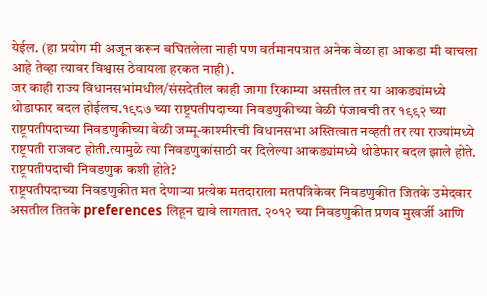येईल. (हा प्रयोग मी अजून करून बघितलेला नाही पण वर्तमानपत्रात अनेक वेळा हा आकडा मी वाचला आहे तेव्हा त्यावर विश्वास ठेवायला हरकत नाही).
जर काही राज्य विधानसभांमधील/संसदेतील काही जागा रिकाम्या असतील तर या आकड्यांमध्ये थोडाफार बदल होईलच.१९८७ च्या राष्ट्रपतीपदाच्या निवडणुकीच्या वेळी पंजाबची तर १९९२ च्या राष्ट्रपतीपदाच्या निवडणुकीच्या वेळी जम्मू-काश्मीरची विधानसभा अस्तित्वात नव्हती तर त्या राज्यांमध्ये राष्ट्रपती राजवट होती.त्यामुळे त्या निवडणुकांसाठी वर दिलेल्या आकड्यांमध्ये थोडेफार बदल झाले होते.
राष्ट्रपतीपदाची निवडणुक कशी होते?
राष्ट्रपतीपदाच्या निवडणुकीत मत देणाऱ्या प्रत्येक मतदाराला मतपत्रिकेवर निवडणुकीत जितके उमेदवार असतील तितके preferences लिहून द्यावे लागतात. २०१२ च्या निवडणुकीत प्रणव मुखर्जी आणि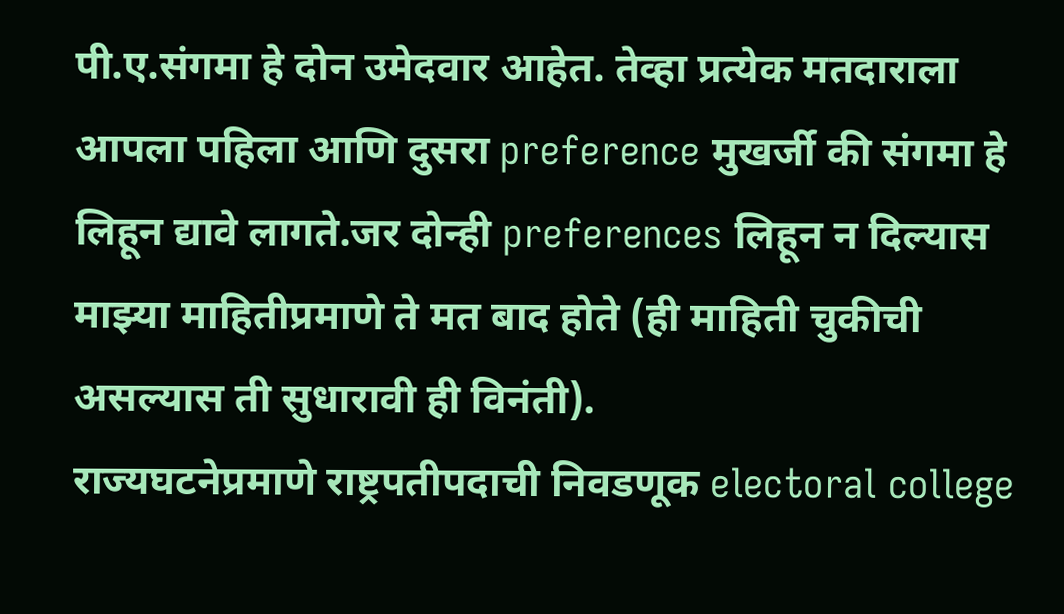पी.ए.संगमा हे दोन उमेदवार आहेत. तेव्हा प्रत्येक मतदाराला आपला पहिला आणि दुसरा preference मुखर्जी की संगमा हे लिहून द्यावे लागते.जर दोन्ही preferences लिहून न दिल्यास माझ्या माहितीप्रमाणे ते मत बाद होते (ही माहिती चुकीची असल्यास ती सुधारावी ही विनंती).
राज्यघटनेप्रमाणे राष्ट्रपतीपदाची निवडणूक electoral college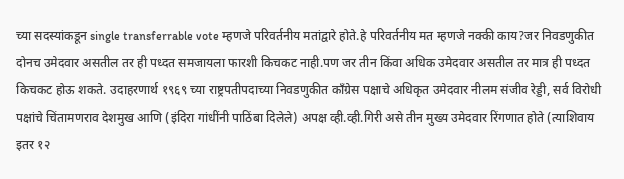च्या सदस्यांकडून single transferrable vote म्हणजे परिवर्तनीय मतांद्वारे होते.हे परिवर्तनीय मत म्हणजे नक्की काय?जर निवडणुकीत दोनच उमेदवार असतील तर ही पध्दत समजायला फारशी किचकट नाही.पण जर तीन किंवा अधिक उमेदवार असतील तर मात्र ही पध्दत किचकट होऊ शकते. उदाहरणार्थ १९६९ च्या राष्ट्रपतीपदाच्या निवडणुकीत कॉंग्रेस पक्षाचे अधिकृत उमेदवार नीलम संजीव रेड्डी, सर्व विरोधी पक्षांचे चिंतामणराव देशमुख आणि (इंदिरा गांधींनी पाठिंबा दिलेले) अपक्ष व्ही.व्ही.गिरी असे तीन मुख्य उमेदवार रिंगणात होते (त्याशिवाय इतर १२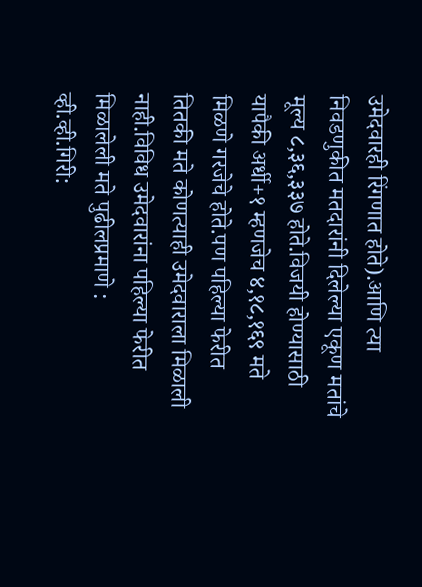उमेदवारही रिंगणात होते).आणि त्या निवडणुकीत मतदारांनी दिलेल्या एकूण मतांचे मूल्य ८,३६,३३७ होते.विजयी होण्यासाठी यापैकी अर्धी+१ म्हणजेच ४,१८,१६९ मते मिळणे गरजेचे होते.पण पहिल्या फेरीत तितकी मते कोणत्याही उमेदवाराला मिळाली नाही.विविध उमेदवारांना पहिल्या फेरीत मिळालेली मते पुढीलप्रमाणे :
व्ही.व्ही.गिरी: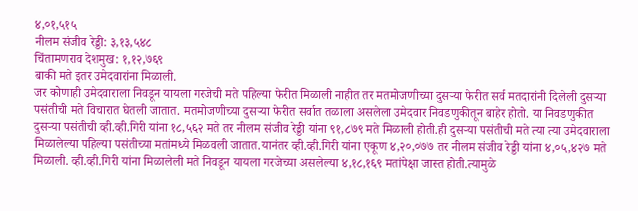४,०१,५१५
नीलम संजीव रेड्डी: ३,१३,५४८
चिंतामणराव देशमुख: १,१२,७६९
बाकी मते इतर उमेदवारांना मिळाली.
जर कोणाही उमेदवाराला निवडून यायला गरजेची मते पहिल्या फेरीत मिळाली नाहीत तर मतमोजणीच्या दुसऱ्या फेरीत सर्व मतदारांनी दिलेली दुसऱ्या पसंतीची मते विचारात घेतली जातात. मतमोजणीच्या दुसऱ्या फेरीत सर्वात तळाला असलेला उमेदवार निवडणुकीतून बाहेर होतो. या निवडणुकीत दुसऱ्या पसंतीची व्ही.व्ही.गिरी यांना १८,५६२ मते तर नीलम संजीव रेड्डी यांना ९१,८७९ मते मिळाली होती.ही दुसऱ्या पसंतीची मते त्या त्या उमेदवाराला मिळालेल्या पहिल्या पसंतीच्या मतांमध्ये मिळवली जातात.यानंतर व्ही.व्ही.गिरी यांना एकूण ४,२०,०७७ तर नीलम संजीव रेड्डी यांना ४,०५,४२७ मते मिळाली. व्ही.व्ही.गिरी यांना मिळालेली मते निवडून यायला गरजेच्या असलेल्या ४,१८,१६९ मतांपेक्षा जास्त होती.त्यामुळे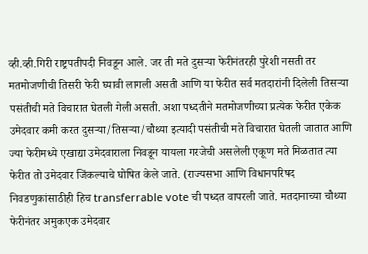व्ही.व्ही.गिरी राष्ट्रपतीपदी निवडून आले. जर ती मते दुसऱ्या फेरीनंतरही पुरेशी नसती तर मतमोजणीची तिसरी फेरी घ्यावी लागली असती आणि या फेरीत सर्व मतदारांनी दिलेली तिसऱ्या पसंतीची मते विचारात घेतली गेली असती. अशा पध्दतीने मतमोजणीच्या प्रत्येक फेरीत एकेक उमेदवार कमी करत दुसऱ्या/तिसऱ्या/चौथ्या इत्यादी पसंतीची मते विचारात घेतली जातात आणि ज्या फेरीमध्ये एखाद्या उमेदवाराला निवडून यायला गरजेची असलेली एकूण मते मिळतात त्या फेरीत तो उमेदवार जिंकल्याचे घोषित केले जाते. (राज्यसभा आणि विधानपरिषद निवडणुकांसाठीही हिच transferrable vote ची पध्दत वापरली जाते. मतदानाच्या चौथ्या फेरीनंतर अमुकएक उमेदवार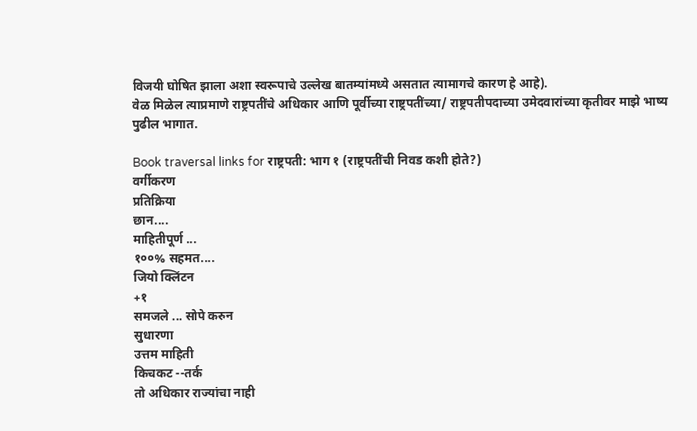विजयी घोषित झाला अशा स्वरूपाचे उल्लेख बातम्यांमध्ये असतात त्यामागचे कारण हे आहे).
वेळ मिळेल त्याप्रमाणे राष्ट्रपतींचे अधिकार आणि पूर्वीच्या राष्ट्रपतींच्या/ राष्ट्रपतीपदाच्या उमेदवारांच्या कृतीवर माझे भाष्य पुढील भागात.

Book traversal links for राष्ट्रपती: भाग १ (राष्ट्रपतींची निवड कशी होते?)
वर्गीकरण
प्रतिक्रिया
छान....
माहितीपूर्ण ...
१००% सहमत....
जियो क्लिंटन
+१
समजले ... सोपे करुन
सुधारणा
उत्तम माहिती
किचकट --तर्क
तो अधिकार राज्यांचा नाही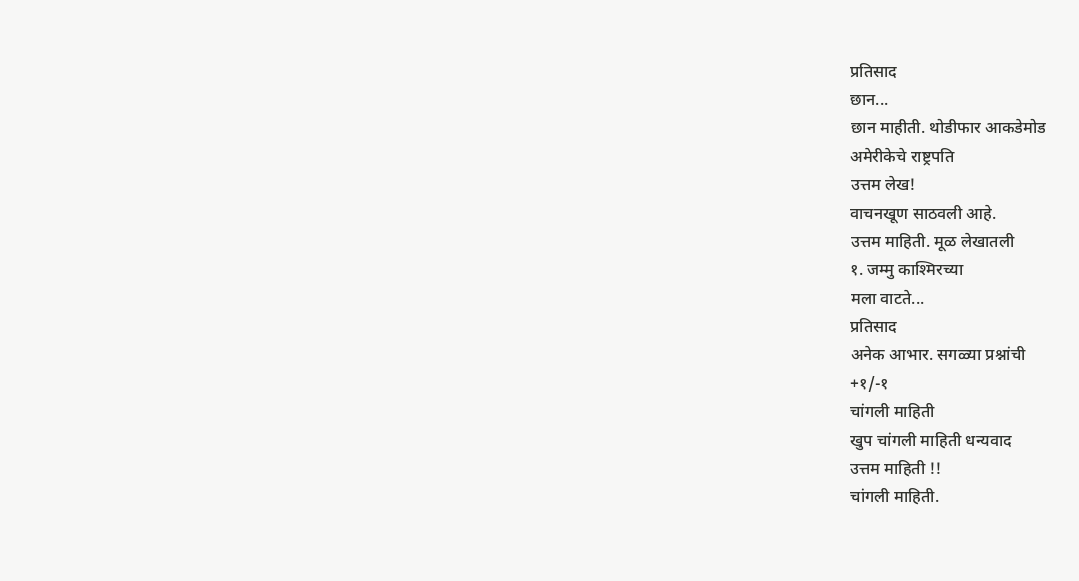प्रतिसाद
छान...
छान माहीती. थोडीफार आकडेमोड
अमेरीकेचे राष्ट्रपति
उत्तम लेख!
वाचनखूण साठवली आहे.
उत्तम माहिती. मूळ लेखातली
१. जम्मु काश्मिरच्या
मला वाटते...
प्रतिसाद
अनेक आभार. सगळ्या प्रश्नांची
+१/-१
चांगली माहिती
खुप चांगली माहिती धन्यवाद
उत्तम माहिती !!
चांगली माहिती.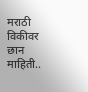मराठी विकीवर
छान माहिती..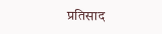प्रतिसाद